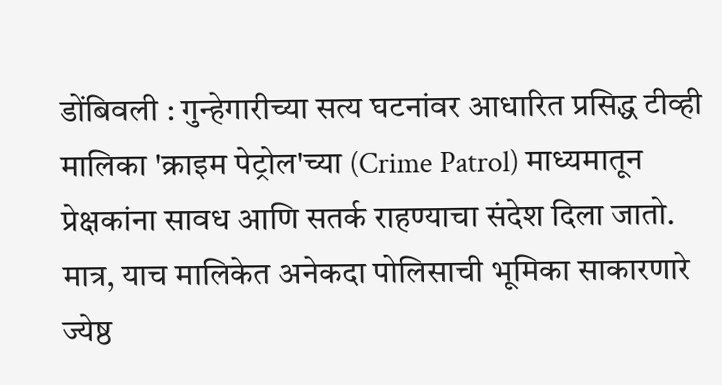डोंबिवली : गुन्हेगारीच्या सत्य घटनांवर आधारित प्रसिद्ध टीव्ही मालिका 'क्राइम पेट्रोल'च्या (Crime Patrol) माध्यमातून प्रेक्षकांना सावध आणि सतर्क राहण्याचा संदेश दिला जातो. मात्र, याच मालिकेत अनेकदा पोलिसाची भूमिका साकारणारे ज्येष्ठ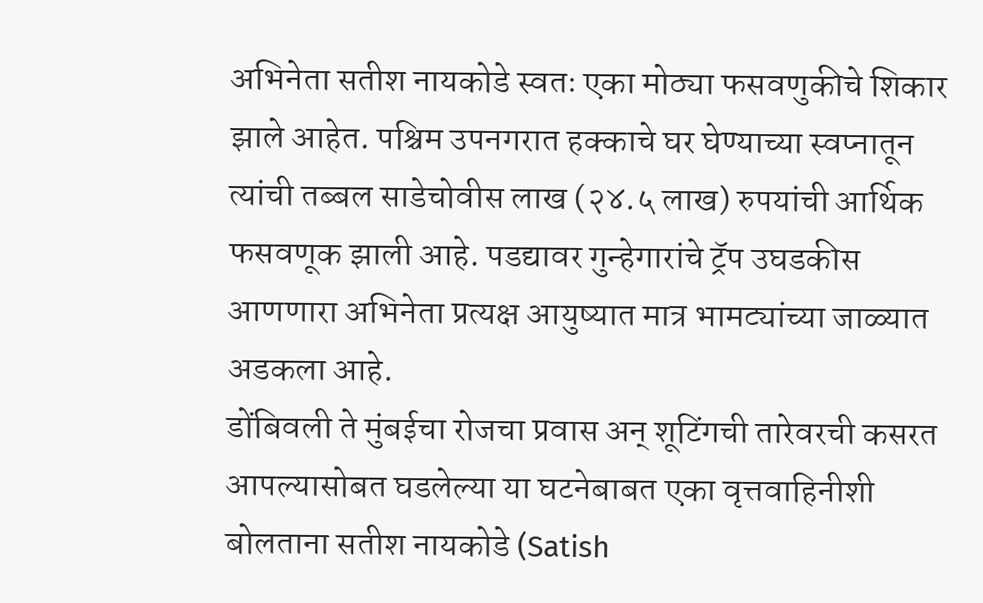अभिनेता सतीश नायकोडे स्वतः एका मोठ्या फसवणुकीचे शिकार झाले आहेत. पश्चिम उपनगरात हक्काचे घर घेण्याच्या स्वप्नातून त्यांची तब्बल साडेचोवीस लाख (२४.५ लाख) रुपयांची आर्थिक फसवणूक झाली आहे. पडद्यावर गुन्हेगारांचे ट्रॅप उघडकीस आणणारा अभिनेता प्रत्यक्ष आयुष्यात मात्र भामट्यांच्या जाळ्यात अडकला आहे.
डोंबिवली ते मुंबईचा रोजचा प्रवास अन् शूटिंगची तारेवरची कसरत
आपल्यासोबत घडलेल्या या घटनेबाबत एका वृत्तवाहिनीशी बोलताना सतीश नायकोडे (Satish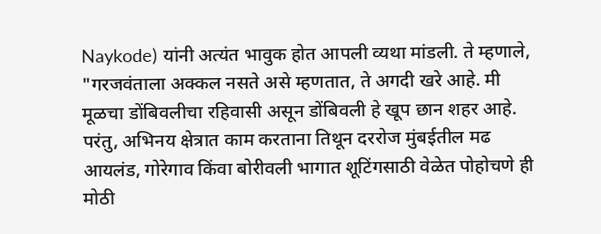Naykode) यांनी अत्यंत भावुक होत आपली व्यथा मांडली. ते म्हणाले, "गरजवंताला अक्कल नसते असे म्हणतात, ते अगदी खरे आहे. मी मूळचा डोंबिवलीचा रहिवासी असून डोंबिवली हे खूप छान शहर आहे. परंतु, अभिनय क्षेत्रात काम करताना तिथून दररोज मुंबईतील मढ आयलंड, गोरेगाव किंवा बोरीवली भागात शूटिंगसाठी वेळेत पोहोचणे ही मोठी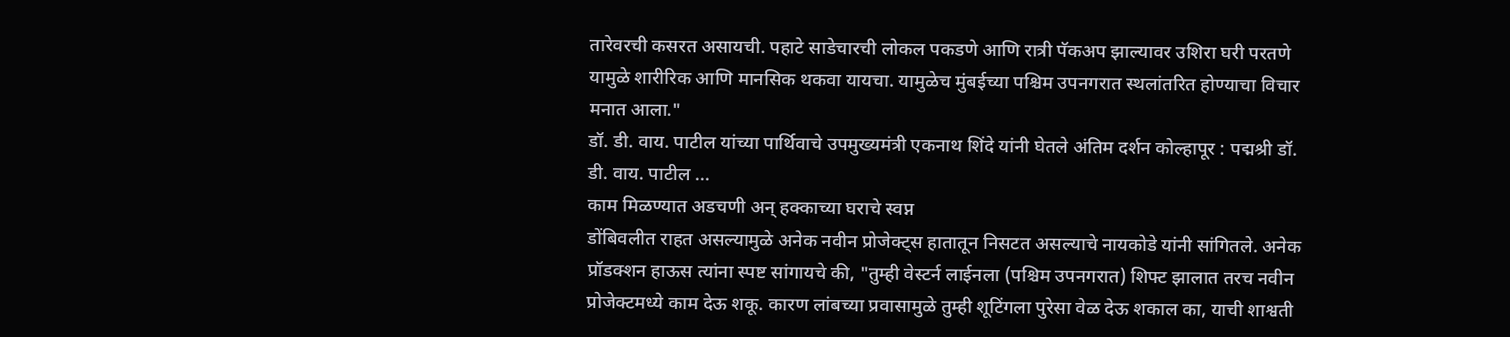तारेवरची कसरत असायची. पहाटे साडेचारची लोकल पकडणे आणि रात्री पॅकअप झाल्यावर उशिरा घरी परतणे यामुळे शारीरिक आणि मानसिक थकवा यायचा. यामुळेच मुंबईच्या पश्चिम उपनगरात स्थलांतरित होण्याचा विचार मनात आला."
डॉ. डी. वाय. पाटील यांच्या पार्थिवाचे उपमुख्यमंत्री एकनाथ शिंदे यांनी घेतले अंतिम दर्शन कोल्हापूर : पद्मश्री डॉ. डी. वाय. पाटील ...
काम मिळण्यात अडचणी अन् हक्काच्या घराचे स्वप्न
डोंबिवलीत राहत असल्यामुळे अनेक नवीन प्रोजेक्ट्स हातातून निसटत असल्याचे नायकोडे यांनी सांगितले. अनेक प्रॉडक्शन हाऊस त्यांना स्पष्ट सांगायचे की, "तुम्ही वेस्टर्न लाईनला (पश्चिम उपनगरात) शिफ्ट झालात तरच नवीन प्रोजेक्टमध्ये काम देऊ शकू. कारण लांबच्या प्रवासामुळे तुम्ही शूटिंगला पुरेसा वेळ देऊ शकाल का, याची शाश्वती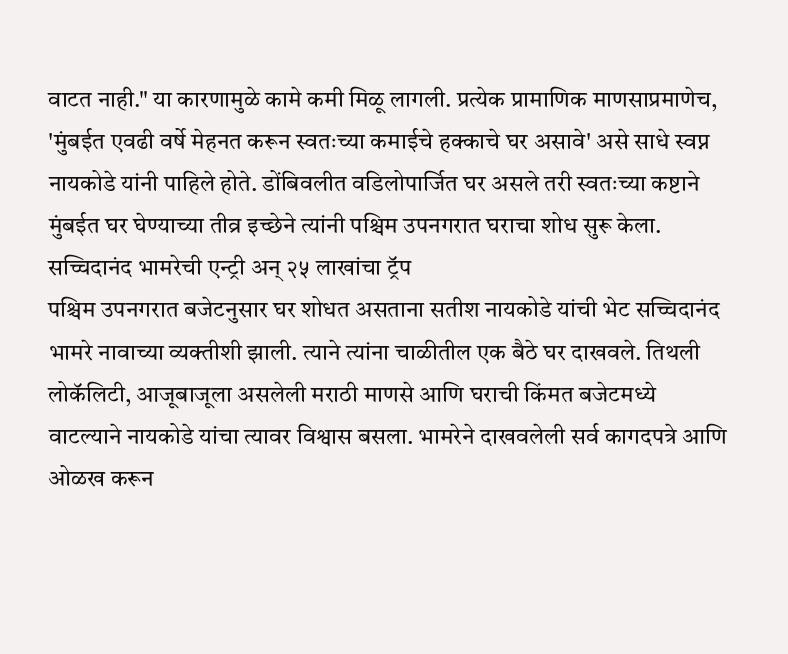वाटत नाही." या कारणामुळे कामे कमी मिळू लागली. प्रत्येक प्रामाणिक माणसाप्रमाणेच, 'मुंबईत एवढी वर्षे मेहनत करून स्वतःच्या कमाईचे हक्काचे घर असावे' असे साधे स्वप्न नायकोडे यांनी पाहिले होते. डोंबिवलीत वडिलोपार्जित घर असले तरी स्वतःच्या कष्टाने मुंबईत घर घेण्याच्या तीव्र इच्छेने त्यांनी पश्चिम उपनगरात घराचा शोध सुरू केला.
सच्चिदानंद भामरेची एन्ट्री अन् २५ लाखांचा ट्रॅप
पश्चिम उपनगरात बजेटनुसार घर शोधत असताना सतीश नायकोडे यांची भेट सच्चिदानंद भामरे नावाच्या व्यक्तीशी झाली. त्याने त्यांना चाळीतील एक बैठे घर दाखवले. तिथली लोकॅलिटी, आजूबाजूला असलेली मराठी माणसे आणि घराची किंमत बजेटमध्ये वाटल्याने नायकोडे यांचा त्यावर विश्वास बसला. भामरेने दाखवलेली सर्व कागदपत्रे आणि ओळख करून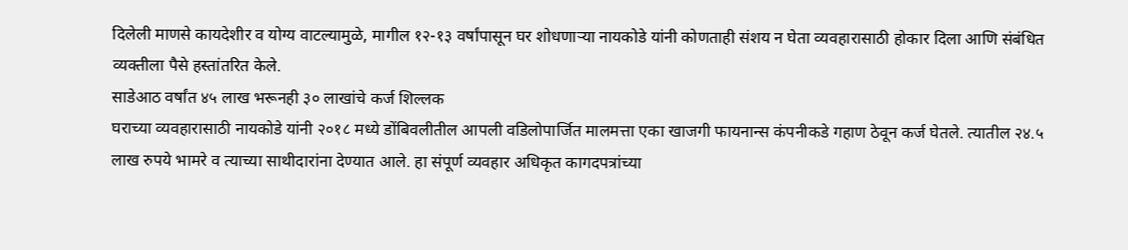दिलेली माणसे कायदेशीर व योग्य वाटल्यामुळे, मागील १२-१३ वर्षांपासून घर शोधणाऱ्या नायकोडे यांनी कोणताही संशय न घेता व्यवहारासाठी होकार दिला आणि संबंधित व्यक्तीला पैसे हस्तांतरित केले.
साडेआठ वर्षांत ४५ लाख भरूनही ३० लाखांचे कर्ज शिल्लक
घराच्या व्यवहारासाठी नायकोडे यांनी २०१८ मध्ये डोंबिवलीतील आपली वडिलोपार्जित मालमत्ता एका खाजगी फायनान्स कंपनीकडे गहाण ठेवून कर्ज घेतले. त्यातील २४.५ लाख रुपये भामरे व त्याच्या साथीदारांना देण्यात आले. हा संपूर्ण व्यवहार अधिकृत कागदपत्रांच्या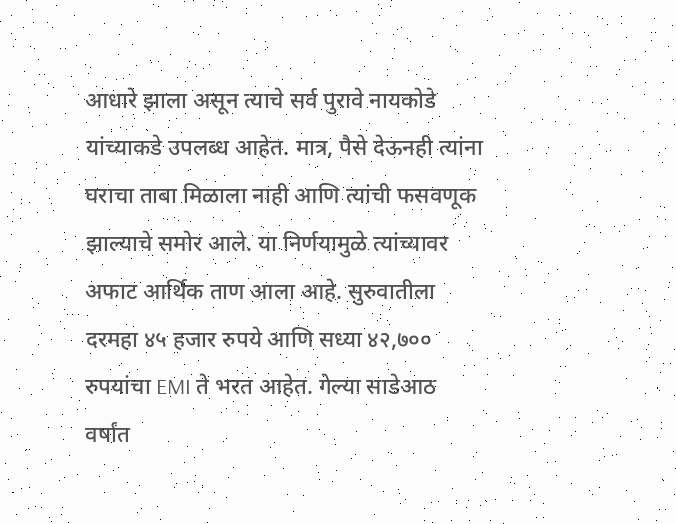आधारे झाला असून त्याचे सर्व पुरावे नायकोडे यांच्याकडे उपलब्ध आहेत. मात्र, पैसे देऊनही त्यांना घराचा ताबा मिळाला नाही आणि त्यांची फसवणूक झाल्याचे समोर आले. या निर्णयामुळे त्यांच्यावर अफाट आर्थिक ताण आला आहे. सुरुवातीला दरमहा ४५ हजार रुपये आणि सध्या ४२,७०० रुपयांचा EMI ते भरत आहेत. गेल्या साडेआठ वर्षांत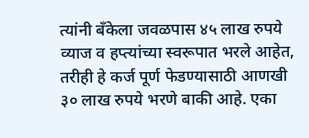त्यांनी बँकेला जवळपास ४५ लाख रुपये व्याज व हप्त्यांच्या स्वरूपात भरले आहेत, तरीही हे कर्ज पूर्ण फेडण्यासाठी आणखी ३० लाख रुपये भरणे बाकी आहे. एका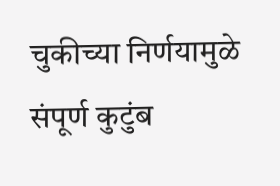चुकीच्या निर्णयामुळे संपूर्ण कुटुंब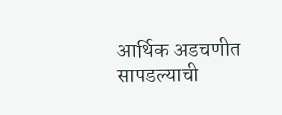आर्थिक अडचणीत सापडल्याची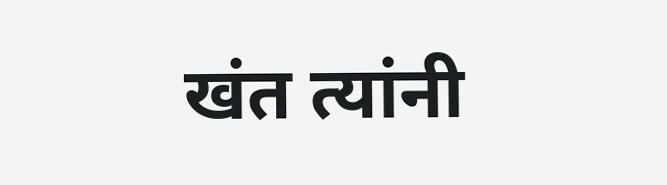खंत त्यांनी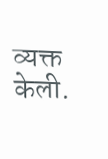व्यक्त केली.